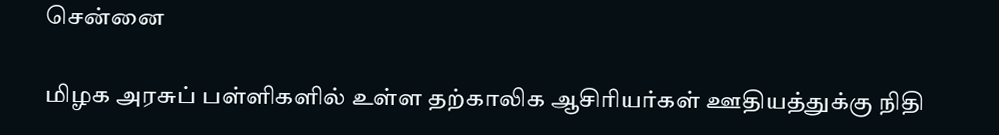சென்னை

மிழக அரசுப் பள்ளிகளில் உள்ள தற்காலிக ஆசிரியர்கள் ஊதியத்துக்கு நிதி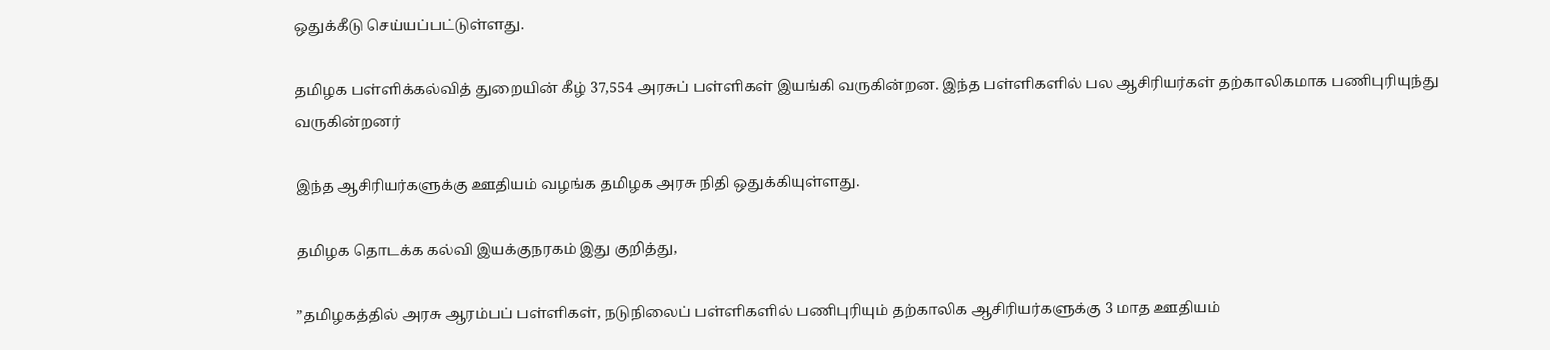ஒதுக்கீடு செய்யப்பட்டுள்ளது.

தமிழக பள்ளிக்கல்வித் துறையின் கீழ் 37,554 அரசுப் பள்ளிகள் இயங்கி வருகின்றன. இந்த பள்ளிகளில் பல ஆசிரியர்கள் தற்காலிகமாக பணிபுரியுந்து வருகின்றனர்

இந்த ஆசிரியர்களுக்கு ஊதியம் வழங்க தமிழக அரசு நிதி ஒதுக்கியுள்ளது.

தமிழக தொடக்க கல்வி இயக்குநரகம் இது குறித்து,

”தமிழகத்தில் அரசு ஆரம்பப் பள்ளிகள், நடுநிலைப் பள்ளிகளில் பணிபுரியும் தற்காலிக ஆசிரியர்களுக்கு 3 மாத ஊதியம்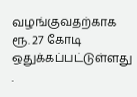வழங்குவதற்காக ரூ. 27 கோடி ஒதுக்கப்பட்டுள்ளது .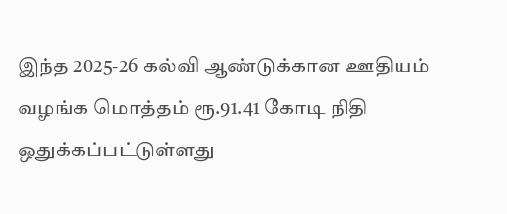இந்த 2025-26 கல்வி ஆண்டுக்கான ஊதியம் வழங்க மொத்தம் ரூ.91.41 கோடி நிதி ஒதுக்கப்பட்டுள்ளது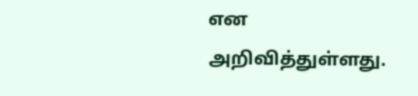என அறிவித்துள்ளது.